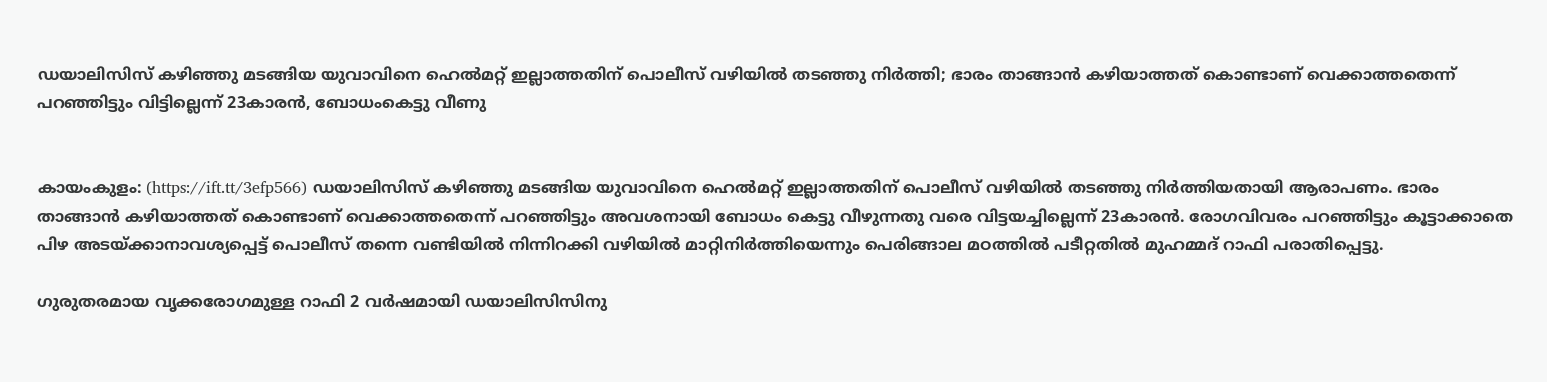ഡയാലിസിസ് കഴിഞ്ഞു മടങ്ങിയ യുവാവിനെ ഹെല്‍മറ്റ് ഇല്ലാത്തതിന് പൊലീസ് വഴിയില്‍ തടഞ്ഞു നിര്‍ത്തി; ഭാരം താങ്ങാന്‍ കഴിയാത്തത് കൊണ്ടാണ് വെക്കാത്തതെന്ന് പറഞ്ഞിട്ടും വിട്ടില്ലെന്ന് 23കാരന്‍, ബോധംകെട്ടു വീണു


കായംകുളം: (https://ift.tt/3efp566) ഡയാലിസിസ് കഴിഞ്ഞു മടങ്ങിയ യുവാവിനെ ഹെല്‍മറ്റ് ഇല്ലാത്തതിന് പൊലീസ് വഴിയില്‍ തടഞ്ഞു നിര്‍ത്തിയതായി ആരാപണം. ഭാരം താങ്ങാന്‍ കഴിയാത്തത് കൊണ്ടാണ് വെക്കാത്തതെന്ന് പറഞ്ഞിട്ടും അവശനായി ബോധം കെട്ടു വീഴുന്നതു വരെ വിട്ടയച്ചില്ലെന്ന് 23കാരന്‍. രോഗവിവരം പറഞ്ഞിട്ടും കൂട്ടാക്കാതെ പിഴ അടയ്ക്കാനാവശ്യപ്പെട്ട് പൊലീസ് തന്നെ വണ്ടിയില്‍ നിന്നിറക്കി വഴിയില്‍ മാറ്റിനിര്‍ത്തിയെന്നും പെരിങ്ങാല മഠത്തില്‍ പടീറ്റതില്‍ മുഹമ്മദ് റാഫി പരാതിപ്പെട്ടു.

ഗുരുതരമായ വൃക്കരോഗമുള്ള റാഫി 2 വര്‍ഷമായി ഡയാലിസിസിനു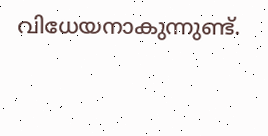വിധേയനാകുന്നുണ്ട്.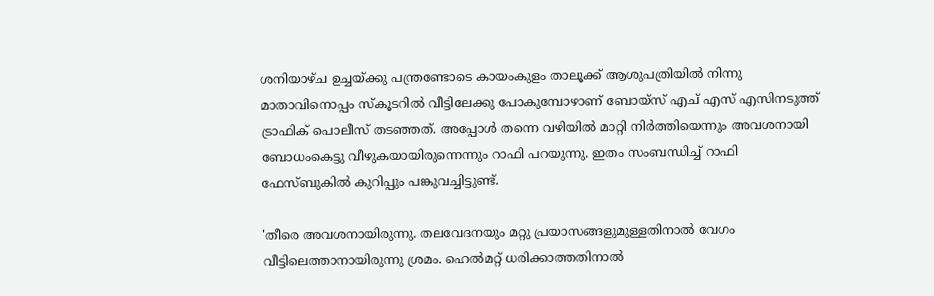ശനിയാഴ്ച ഉച്ചയ്ക്കു പന്ത്രണ്ടോടെ കായംകുളം താലൂക്ക് ആശുപത്രിയില്‍ നിന്നു മാതാവിനൊപ്പം സ്‌കൂടറില്‍ വീട്ടിലേക്കു പോകുമ്പോഴാണ് ബോയ്സ് എച് എസ് എസിനടുത്ത് ട്രാഫിക് പൊലീസ് തടഞ്ഞത്. അപ്പോള്‍ തന്നെ വഴിയില്‍ മാറ്റി നിര്‍ത്തിയെന്നും അവശനായി ബോധംകെട്ടു വീഴുകയായിരുന്നെന്നും റാഫി പറയുന്നു. ഇതം സംബന്ധിച്ച് റാഫി ഫേസ്ബുകില്‍ കുറിപ്പും പങ്കുവച്ചിട്ടുണ്ട്.

'തീരെ അവശനായിരുന്നു. തലവേദനയും മറ്റു പ്രയാസങ്ങളുമുള്ളതിനാല്‍ വേഗം വീട്ടിലെത്താനായിരുന്നു ശ്രമം. ഹെല്‍മറ്റ് ധരിക്കാത്തതിനാല്‍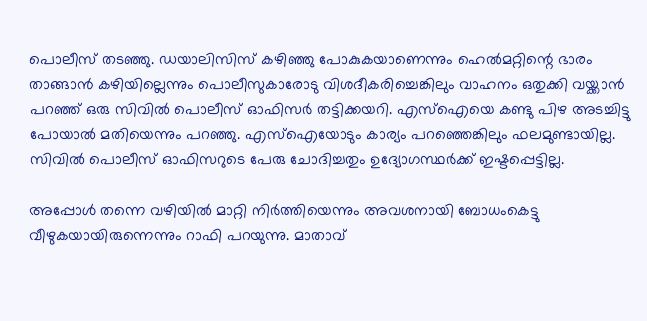പൊലീസ് തടഞ്ഞു. ഡയാലിസിസ് കഴിഞ്ഞു പോകുകയാണെന്നും ഹെല്‍മറ്റിന്റെ ഭാരം താങ്ങാന്‍ കഴിയില്ലെന്നും പൊലീസുകാരോടു വിശദീകരിച്ചെങ്കിലും വാഹനം ഒതുക്കി വയ്ക്കാന്‍ പറഞ്ഞ് ഒരു സിവില്‍ പൊലീസ് ഓഫിസര്‍ തട്ടിക്കയറി. എസ്‌ഐയെ കണ്ടു പിഴ അടച്ചിട്ടു പോയാല്‍ മതിയെന്നും പറഞ്ഞു. എസ്‌ഐയോടും കാര്യം പറഞ്ഞെങ്കിലും ഫലമുണ്ടായില്ല. സിവില്‍ പൊലീസ് ഓഫിസറുടെ പേരു ചോദിച്ചതും ഉദ്യോഗസ്ഥര്‍ക്ക് ഇഷ്ടപ്പെട്ടില്ല.

അപ്പോള്‍ തന്നെ വഴിയില്‍ മാറ്റി നിര്‍ത്തിയെന്നും അവശനായി ബോധംകെട്ടു വീഴുകയായിരുന്നെന്നും റാഫി പറയുന്നു. മാതാവ്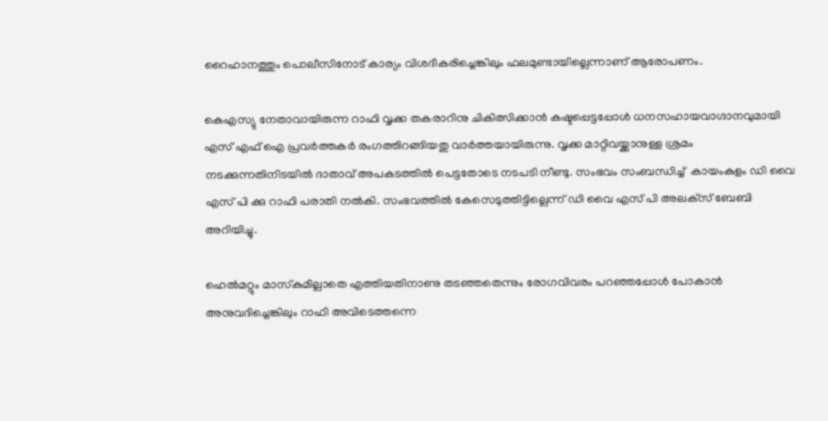റൈഹാനത്തും പൊലീസിനോട് കാര്യം വിശദീകരിച്ചെങ്കിലും ഫലമുണ്ടായില്ലെന്നാണ് ആരോപണം.

കെഎസ്യു നേതാവായിരുന്ന റാഫി വൃക്ക തകരാറിനു ചികിത്സിക്കാന്‍ കഷ്ടപ്പെട്ടപ്പോള്‍ ധനസഹായവാഗ്ദാനവുമായി എസ് എഫ് ഐ പ്രവര്‍ത്തകര്‍ രംഗത്തിറങ്ങിയതു വാര്‍ത്തയായിരുന്നു. വൃക്ക മാറ്റിവയ്ക്കാനുള്ള ശ്രമം നടക്കുന്നതിനിടയില്‍ ദാതാവ് അപകടത്തില്‍ പെട്ടതോടെ നടപടി നീണ്ടു. സംഭവം സംബന്ധിച്ച്  കായംകുളം ഡി വൈ എസ് പി ക്കു റാഫി പരാതി നല്‍കി. സംഭവത്തില്‍ കേസെടുത്തിട്ടില്ലെന്ന് ഡി വൈ എസ് പി അലക്‌സ് ബേബി അറിയിച്ചു.

ഹെല്‍മറ്റും മാസ്‌കുമില്ലാതെ എത്തിയതിനാണു തടഞ്ഞതെന്നും രോഗവിവരം പറഞ്ഞപ്പോള്‍ പോകാന്‍ അനുവദിച്ചെങ്കിലും റാഫി അവിടെത്തന്നെ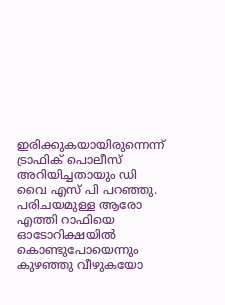ഇരിക്കുകയായിരുന്നെന്ന് ട്രാഫിക് പൊലീസ് അറിയിച്ചതായും ഡി വൈ എസ് പി പറഞ്ഞു. പരിചയമുള്ള ആരോ എത്തി റാഫിയെ ഓടോറിക്ഷയില്‍ കൊണ്ടുപോയെന്നും കുഴഞ്ഞു വീഴുകയോ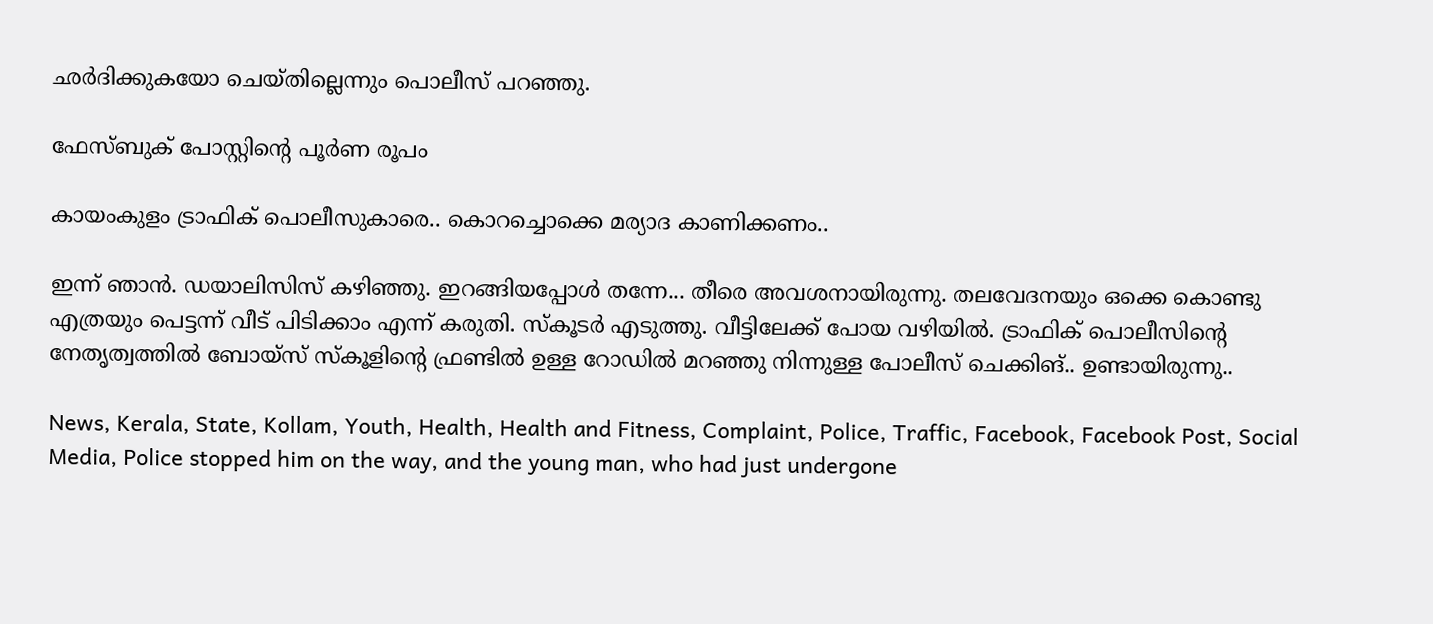ഛര്‍ദിക്കുകയോ ചെയ്തില്ലെന്നും പൊലീസ് പറഞ്ഞു.

ഫേസ്ബുക് പോസ്റ്റിന്റെ പൂര്‍ണ രൂപം

കായംകുളം ട്രാഫിക് പൊലീസുകാരെ.. കൊറച്ചൊക്കെ മര്യാദ കാണിക്കണം..

ഇന്ന് ഞാന്‍. ഡയാലിസിസ് കഴിഞ്ഞു. ഇറങ്ങിയപ്പോള്‍ തന്നേ... തീരെ അവശനായിരുന്നു. തലവേദനയും ഒക്കെ കൊണ്ടു എത്രയും പെട്ടന്ന് വീട് പിടിക്കാം എന്ന് കരുതി. സ്‌കൂടര്‍ എടുത്തു. വീട്ടിലേക്ക് പോയ വഴിയില്‍. ട്രാഫിക് പൊലീസിന്റെ നേതൃത്വത്തില്‍ ബോയ്‌സ് സ്‌കൂളിന്റെ ഫ്രണ്ടില്‍ ഉള്ള റോഡില്‍ മറഞ്ഞു നിന്നുള്ള പോലീസ് ചെക്കിങ്.. ഉണ്ടായിരുന്നു..

News, Kerala, State, Kollam, Youth, Health, Health and Fitness, Complaint, Police, Traffic, Facebook, Facebook Post, Social Media, Police stopped him on the way, and the young man, who had just undergone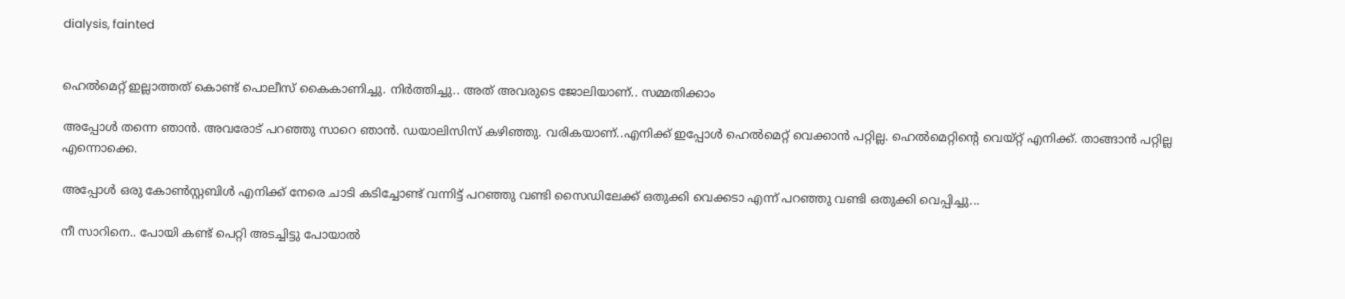dialysis, fainted


ഹെല്‍മെറ്റ് ഇല്ലാത്തത് കൊണ്ട് പൊലീസ് കൈകാണിച്ചു. നിര്‍ത്തിച്ചു.. അത് അവരുടെ ജോലിയാണ്.. സമ്മതിക്കാം

അപ്പോള്‍ തന്നെ ഞാന്‍. അവരോട് പറഞ്ഞു സാറെ ഞാന്‍. ഡയാലിസിസ് കഴിഞ്ഞു. വരികയാണ്..എനിക്ക് ഇപ്പോള്‍ ഹെല്‍മെറ്റ് വെക്കാന്‍ പറ്റില്ല. ഹെല്‍മെറ്റിന്റെ വെയ്റ്റ് എനിക്ക്. താങ്ങാന്‍ പറ്റില്ല എന്നൊക്കെ.

അപ്പോള്‍ ഒരു കോണ്‍സ്റ്റബിള്‍ എനിക്ക് നേരെ ചാടി കടിച്ചോണ്ട് വന്നിട്ട് പറഞ്ഞു വണ്ടി സൈഡിലേക്ക് ഒതുക്കി വെക്കടാ എന്ന് പറഞ്ഞു വണ്ടി ഒതുക്കി വെപ്പിച്ചു...

നീ സാറിനെ.. പോയി കണ്ട് പെറ്റി അടച്ചിട്ടു പോയാല്‍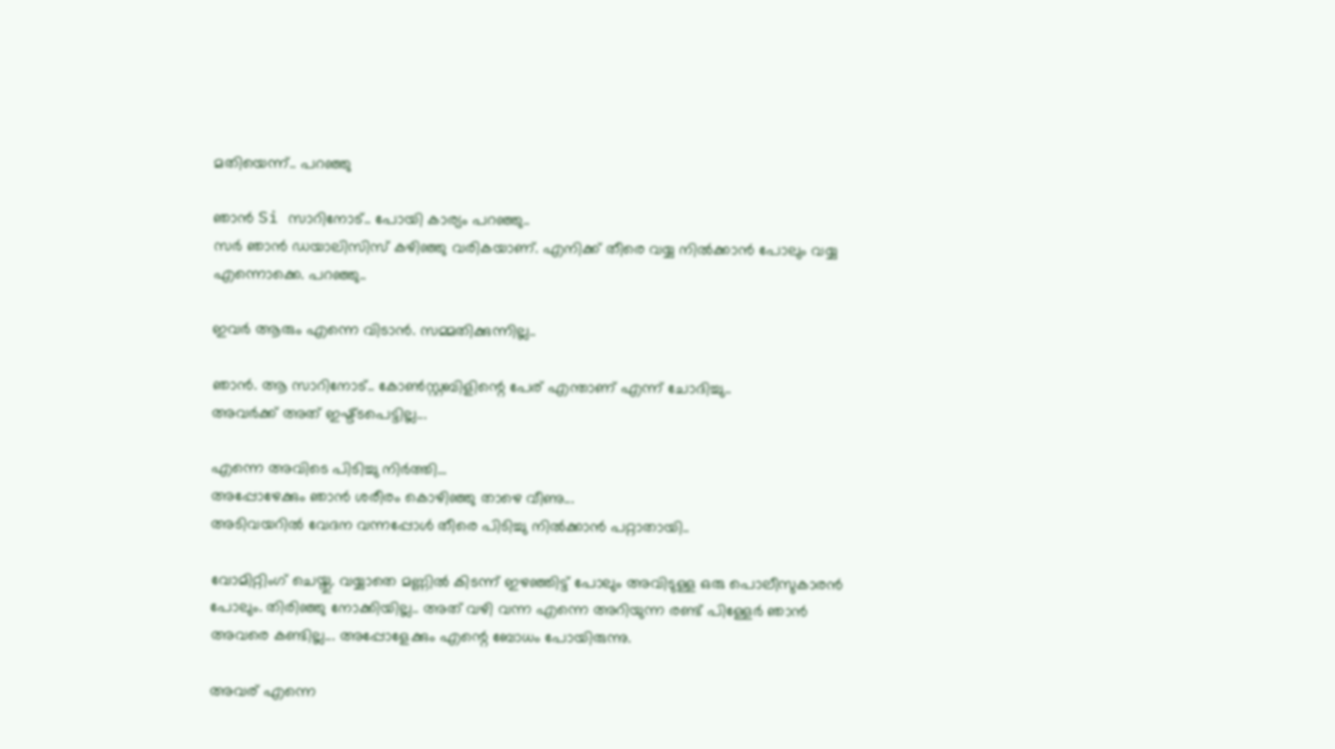മതിയെന്ന്.. പറഞ്ഞു

ഞാന്‍ Si സാറിനോട്.. പോയി കാര്യം പറഞ്ഞു..
സര്‍ ഞാന്‍ ഡയാലിസിസ് കഴിഞ്ഞു വരികയാണ്. എനിക്ക് തീരെ വയ്യ നില്‍ക്കാന്‍ പോലും വയ്യ എന്നൊക്കെ. പറഞ്ഞു..

ഇവര്‍ ആരും എന്നെ വിടാന്‍. സമ്മതിക്കുന്നില്ല..

ഞാന്‍. ആ സാറിനോട്.. കോണ്‍സ്റ്റബിളിന്റെ പേര് എന്താണ് എന്ന് ചോദിച്ചു..
അവര്‍ക്ക് അത് ഇഷ്ട്ടപെട്ടില്ല...

എന്നെ അവിടെ പിടിച്ചു നിര്‍ത്തി...
അപ്പോഴേക്കും ഞാന്‍ ശരീരം കൊഴിഞ്ഞു താഴെ വീണു...
അടിവയറില്‍ വേദന വന്നപ്പോള്‍ തീരെ പിടിച്ചു നില്‍ക്കാന്‍ പറ്റാതായി..

വോമിറ്റിംഗ് ചെയ്തു. വയ്യാതെ മണ്ണില്‍ കിടന്ന് ഇഴഞ്ഞിട്ട് പോലും അവിടുള്ള ഒരു പൊലീസുകാരന്‍ പോലും. തിരിഞ്ഞു നോക്കിയില്ല.. അത് വഴി വന്ന എന്നെ അറിയുന്ന രണ്ട് പിള്ളേര്‍ ഞാന്‍ അവരെ കണ്ടില്ല... അപ്പോളേക്കും എന്റെ ബോധം പോയിരുന്നു.

അവര് എന്നെ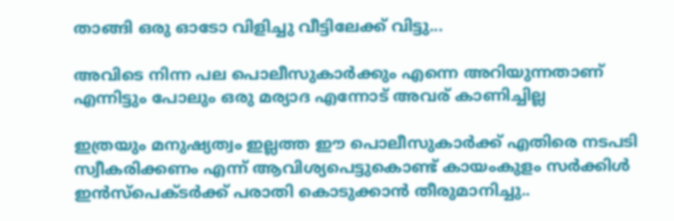താങ്ങി ഒരു ഓടോ വിളിച്ചു വീട്ടിലേക്ക് വിട്ടു...

അവിടെ നിന്ന പല പൊലീസുകാര്‍ക്കും എന്നെ അറിയുന്നതാണ് എന്നിട്ടും പോലും ഒരു മര്യാദ എന്നോട് അവര് കാണിച്ചില്ല

ഇത്രയും മനുഷ്യത്വം ഇല്ലത്ത ഈ പൊലീസുകാര്‍ക്ക് എതിരെ നടപടി സ്വീകരിക്കണം എന്ന് ആവിശ്യപെട്ടുകൊണ്ട് കായംകുളം സര്‍ക്കിള്‍ ഇന്‍സ്പെക്ടര്‍ക്ക് പരാതി കൊടുക്കാന്‍ തീരുമാനിച്ചു..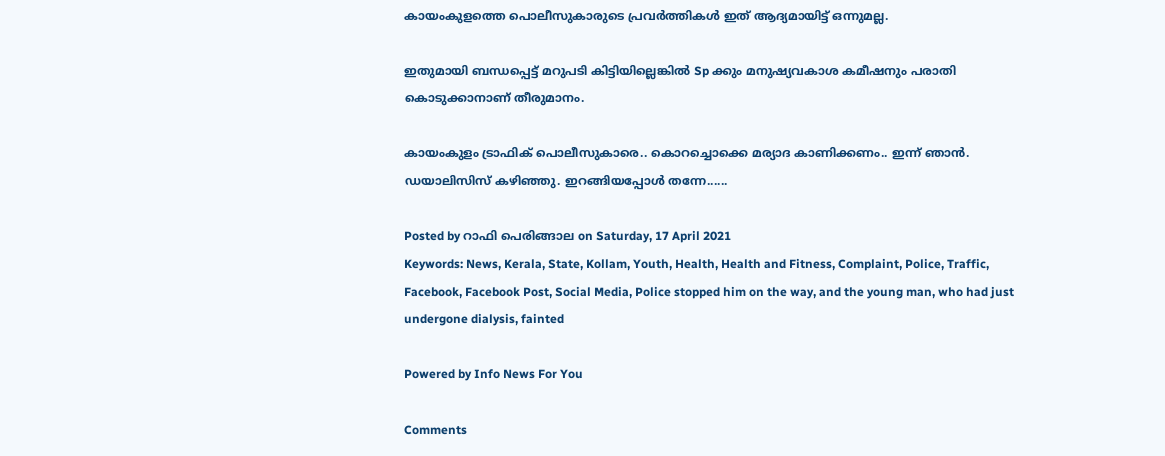കായംകുളത്തെ പൊലീസുകാരുടെ പ്രവര്‍ത്തികള്‍ ഇത് ആദ്യമായിട്ട് ഒന്നുമല്ല.

ഇതുമായി ബന്ധപ്പെട്ട് മറുപടി കിട്ടിയില്ലെങ്കില്‍ Sp ക്കും മനുഷ്യവകാശ കമീഷനും പരാതി കൊടുക്കാനാണ് തീരുമാനം.

കായംകുളം ട്രാഫിക് പൊലീസുകാരെ.. കൊറച്ചൊക്കെ മര്യാദ കാണിക്കണം.. ഇന്ന് ഞാൻ. ഡയാലിസിസ് കഴിഞ്ഞു. ഇറങ്ങിയപ്പോൾ തന്നേ......

Posted by റാഫി പെരിങ്ങാല on Saturday, 17 April 2021
Keywords: News, Kerala, State, Kollam, Youth, Health, Health and Fitness, Complaint, Police, Traffic, Facebook, Facebook Post, Social Media, Police stopped him on the way, and the young man, who had just undergone dialysis, fainted

Powered by Info News For You

Comments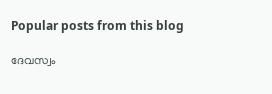Popular posts from this blog

ദേവസ്വം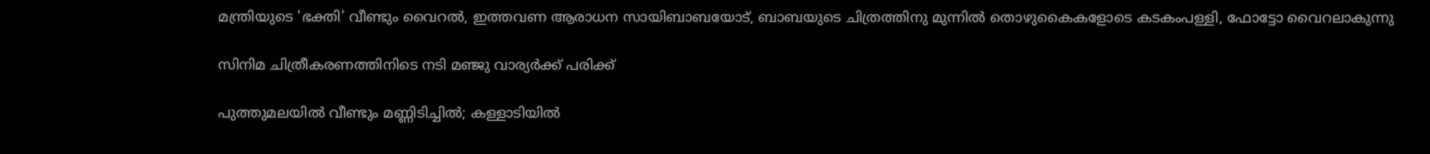മന്ത്രിയുടെ 'ഭക്തി' വീണ്ടും വൈറല്‍, ഇത്തവണ ആരാധന സായിബാബയോട്, ബാബയുടെ ചിത്രത്തിനു മുന്നില്‍ തൊഴുകൈകളോടെ കടകംപള്ളി, ഫോട്ടോ വൈറലാകുന്നു

സിനിമ ചിത്രീകരണത്തിനിടെ നടി മഞ്ജു വാര്യര്‍ക്ക് പരിക്ക്

പുത്തുമലയില്‍ വീണ്ടും മണ്ണിടിച്ചില്‍; കള്ളാടിയില്‍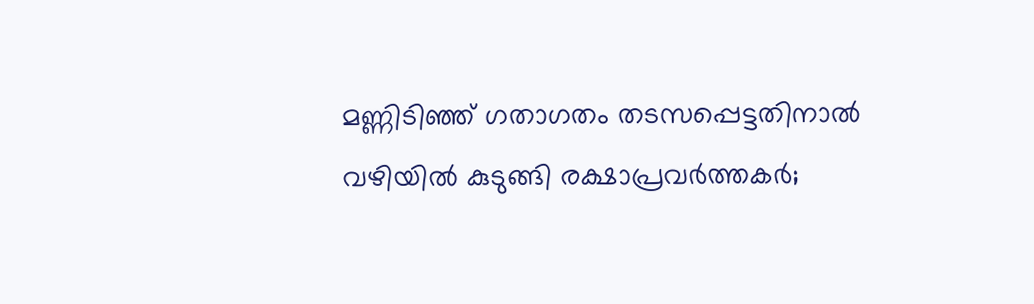മണ്ണിടിഞ്ഞ് ഗതാഗതം തടസപ്പെട്ടതിനാല്‍ വഴിയില്‍ കുടുങ്ങി രക്ഷാപ്രവര്‍ത്തകര്‍;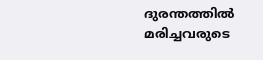ദുരന്തത്തില്‍ മരിച്ചവരുടെ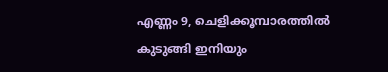എണ്ണം 9, ചെളിക്കൂമ്പാരത്തില്‍ കുടുങ്ങി ഇനിയും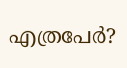എത്രപേര്‍?